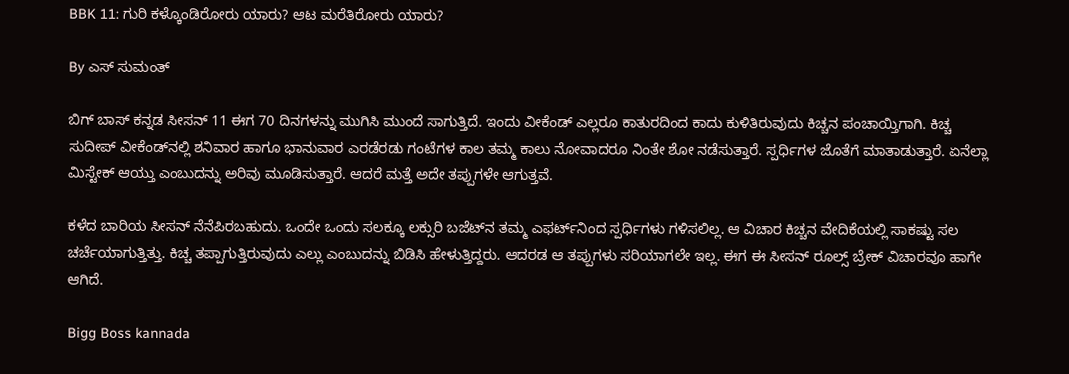BBK 11: ಗುರಿ ಕಳ್ಕೊಂಡಿರೋರು ಯಾರು? ಆಟ ಮರೆತಿರೋರು ಯಾರು?

By ಎಸ್ ಸುಮಂತ್

ಬಿಗ್ ಬಾಸ್ ಕನ್ನಡ ಸೀಸನ್ 11 ಈಗ 70 ದಿನಗಳನ್ನು ಮುಗಿಸಿ ಮುಂದೆ ಸಾಗುತ್ತಿದೆ. ಇಂದು ವೀಕೆಂಡ್ ಎಲ್ಲರೂ ಕಾತುರದಿಂದ ಕಾದು ಕುಳಿತಿರುವುದು ಕಿಚ್ಚನ ಪಂಚಾಯ್ತಿಗಾಗಿ. ಕಿಚ್ಚ ಸುದೀಪ್ ವೀಕೆಂಡ್‌ನಲ್ಲಿ ಶನಿವಾರ ಹಾಗೂ ಭಾನುವಾರ ಎರಡೆರಡು ಗಂಟೆಗಳ ಕಾಲ ತಮ್ಮ ಕಾಲು ನೋವಾದರೂ ನಿಂತೇ ಶೋ ನಡೆಸುತ್ತಾರೆ. ಸ್ಪರ್ಧಿಗಳ ಜೊತೆಗೆ ಮಾತಾಡುತ್ತಾರೆ. ಏನೆಲ್ಲಾ ಮಿಸ್ಟೇಕ್ ಆಯ್ತು ಎಂಬುದನ್ನು ಅರಿವು ಮೂಡಿಸುತ್ತಾರೆ. ಆದರೆ‌ ಮತ್ತೆ ಅದೇ ತಪ್ಪುಗಳೇ ಆಗುತ್ತವೆ.

ಕಳೆದ ಬಾರಿಯ ಸೀಸನ್ ನೆನೆಪಿರಬಹುದು. ಒಂದೇ ಒಂದು ಸಲಕ್ಕೂ ಲಕ್ಸುರಿ ಬಜೆಟ್‌ನ ತಮ್ಮ ಎಫರ್ಟ್‌ನಿಂದ ಸ್ಪರ್ಧಿಗಳು ಗಳಿಸಲಿಲ್ಲ. ಆ ವಿಚಾರ ಕಿಚ್ಚನ ವೇದಿಕೆಯಲ್ಲಿ ಸಾಕಷ್ಟು ಸಲ ಚರ್ಚೆಯಾಗುತ್ತಿತ್ತು. ಕಿಚ್ಚ ತಪ್ಪಾಗುತ್ತಿರುವುದು ಎಲ್ಲು ಎಂಬುದನ್ನು ಬಿಡಿಸಿ ಹೇಳುತ್ತಿದ್ದರು. ಆದರಡ ಆ ತಪ್ಪುಗಳು ಸರಿಯಾಗಲೇ ಇಲ್ಲ. ಈಗ ಈ ಸೀಸನ್ ರೂಲ್ಸ್ ಬ್ರೇಕ್ ವಿಚಾರವೂ ಹಾಗೇ ಆಗಿದೆ.

Bigg Boss kannada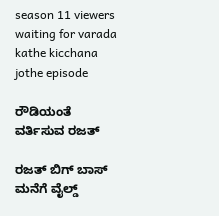season 11 viewers waiting for varada kathe kicchana jothe episode

ರೌಡಿಯಂತೆ ವರ್ತಿಸುವ ರಜತ್

ರಜತ್ ಬಿಗ್ ಬಾಸ್ ಮನೆಗೆ ವೈಲ್ಡ್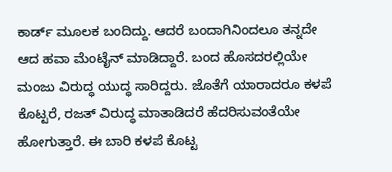ಕಾರ್ಡ್ ಮೂಲಕ ಬಂದಿದ್ದು. ಆದರೆ ಬಂದಾಗಿನಿಂದಲೂ ತನ್ನದೇ ಆದ ಹವಾ ಮೆಂಟೈನ್ ಮಾಡಿದ್ದಾರೆ. ಬಂದ ಹೊಸದರಲ್ಲಿಯೇ ಮಂಜು ವಿರುದ್ಧ ಯುದ್ಧ ಸಾರಿದ್ದರು. ಜೊತೆಗೆ ಯಾರಾದರೂ ಕಳಪೆ ಕೊಟ್ಟರೆ, ರಜತ್ ವಿರುದ್ಧ ಮಾತಾಡಿದರೆ ಹೆದರಿಸುವಂತೆಯೇ ಹೋಗುತ್ತಾರೆ. ಈ ಬಾರಿ ಕಳಪೆ ಕೊಟ್ಟ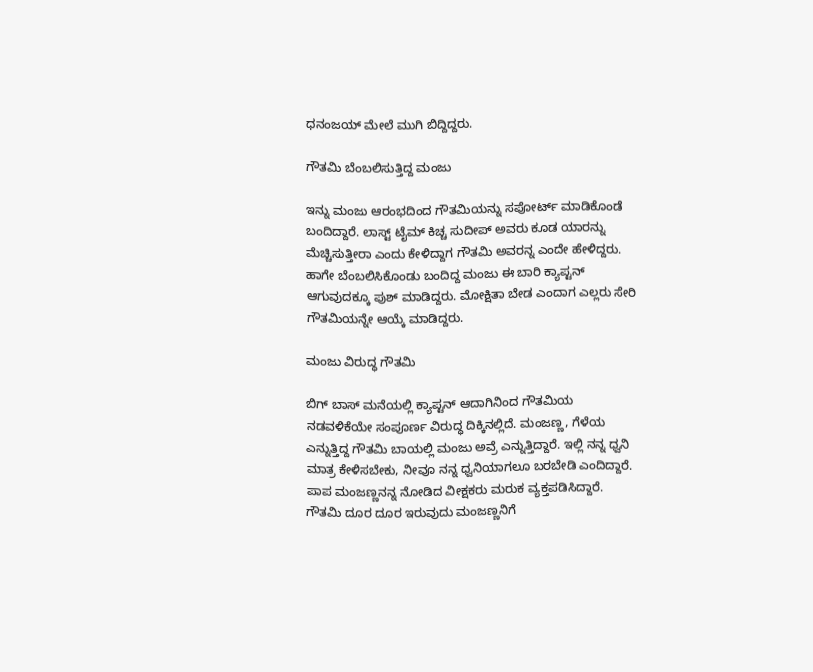ಧನಂಜಯ್ ಮೇಲೆ ಮುಗಿ ಬಿದ್ದಿದ್ದರು.

ಗೌತಮಿ ಬೆಂಬಲಿಸುತ್ತಿದ್ದ ಮಂಜು

ಇನ್ನು ಮಂಜು ಆರಂಭದಿಂದ ಗೌತಮಿಯನ್ನು ಸಪೋರ್ಟ್ ಮಾಡಿಕೊಂಡೆ ಬಂದಿದ್ದಾರೆ. ಲಾಸ್ಟ್ ಟೈಮ್ ಕಿಚ್ಚ ಸುದೀಪ್ ಅವರು ಕೂಡ ಯಾರನ್ನು ಮೆಚ್ಚಿಸುತ್ತೀರಾ ಎಂದು ಕೇಳಿದ್ದಾಗ ಗೌತಮಿ ಅವರನ್ನ ಎಂದೇ ಹೇಳಿದ್ದರು. ಹಾಗೇ ಬೆಂಬಲಿಸಿಕೊಂಡು ಬಂದಿದ್ದ ಮಂಜು ಈ ಬಾರಿ ಕ್ಯಾಪ್ಟನ್ ಆಗುವುದಕ್ಕೂ ಪುಶ್ ಮಾಡಿದ್ದರು. ಮೋಕ್ಷಿತಾ ಬೇಡ ಎಂದಾಗ ಎಲ್ಲರು ಸೇರಿ ಗೌತಮಿಯನ್ನೇ ಆಯ್ಕೆ ಮಾಡಿದ್ದರು.

ಮಂಜು ವಿರುದ್ಧ ಗೌತಮಿ

ಬಿಗ್ ಬಾಸ್ ಮನೆಯಲ್ಲಿ ಕ್ಯಾಪ್ಟನ್ ಆದಾಗಿನಿಂದ ಗೌತಮಿಯ ನಡವಳಿಕೆಯೇ ಸಂಪೂರ್ಣ ವಿರುದ್ಧ ದಿಕ್ಕಿನಲ್ಲಿದೆ. ಮಂಜಣ್ಣ, ಗೆಳೆಯ ಎನ್ನುತ್ತಿದ್ದ ಗೌತಮಿ ಬಾಯಲ್ಲಿ ಮಂಜು ಅವ್ರೆ ಎನ್ನುತ್ತಿದ್ದಾರೆ. ಇಲ್ಲಿ ನನ್ನ ಧ್ವನಿ ಮಾತ್ರ ಕೇಳಿಸಬೇಕು, ನೀವೂ ನನ್ನ ಧ್ವನಿಯಾಗಲೂ ಬರಬೇಡಿ ಎಂದಿದ್ದಾರೆ. ಪಾಪ ಮಂಜಣ್ಣನನ್ನ ನೋಡಿದ ವೀಕ್ಷಕರು ಮರುಕ ವ್ಯಕ್ತಪಡಿಸಿದ್ದಾರೆ. ಗೌತಮಿ ದೂರ ದೂರ ಇರುವುದು ಮಂಜಣ್ಣನಿಗೆ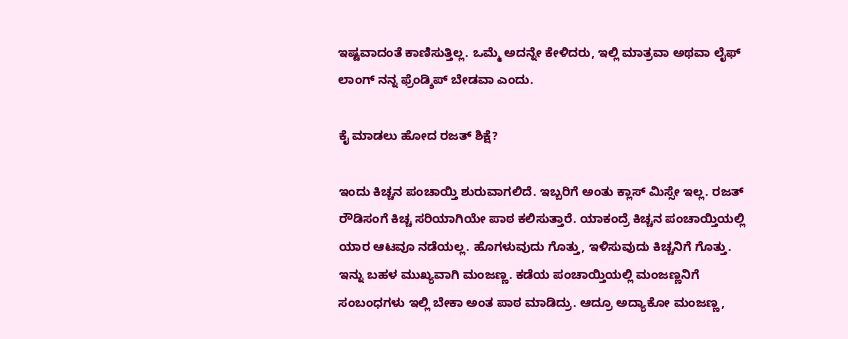ಇಷ್ಟವಾದಂತೆ ಕಾಣಿಸುತ್ತಿಲ್ಲ. ಒಮ್ಮೆ ಅದನ್ನೇ ಕೇಳಿದರು, ಇಲ್ಲಿ ಮಾತ್ರವಾ ಅಥವಾ ಲೈಫ್ ಲಾಂಗ್ ನನ್ನ ಫ್ರೆಂಡ್ಶಿಪ್ ಬೇಡವಾ ಎಂದು.

ಕೈ ಮಾಡಲು ಹೋದ ರಜತ್ ಶಿಕ್ಷೆ?

ಇಂದು ಕಿಚ್ಚನ ಪಂಚಾಯ್ತಿ ಶುರುವಾಗಲಿದೆ. ಇಬ್ಬರಿಗೆ ಅಂತು ಕ್ಲಾಸ್ ಮಿಸ್ಸೇ ಇಲ್ಲ. ರಜತ್ ರೌಡಿಸಂಗೆ ಕಿಚ್ಚ ಸರಿಯಾಗಿಯೇ ಪಾಠ ಕಲಿಸುತ್ತಾರೆ. ಯಾಕಂದ್ರೆ ಕಿಚ್ಚನ ಪಂಚಾಯ್ತಿಯಲ್ಲಿ ಯಾರ ಆಟವೂ ನಡೆಯಲ್ಲ. ಹೊಗಳುವುದು ಗೊತ್ತು, ಇಳಿಸುವುದು ಕಿಚ್ಚನಿಗೆ ಗೊತ್ತು. ಇನ್ನು ಬಹಳ ಮುಖ್ಯವಾಗಿ ಮಂಜಣ್ಣ. ಕಡೆಯ ಪಂಚಾಯ್ತಿಯಲ್ಲಿ ಮಂಜಣ್ಣನಿಗೆ ಸಂಬಂಧಗಳು ಇಲ್ಲಿ ಬೇಕಾ ಅಂತ ಪಾಠ ಮಾಡಿದ್ರು. ಆದ್ರೂ ಅದ್ಯಾಕೋ ಮಂಜಣ್ಣ,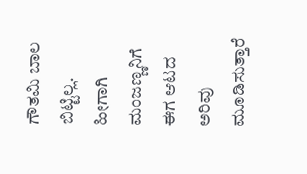ಗೌತಮಿ ಬಾಲ ಬಿಟ್ಟಿಲ್ಲ. ಹೀಗಾಗಿ ಮಂಜಣ್ಣನಿಗೆ ಈಗ ಆಟದ ಅರಿವು ಮೂಡಿಸುತ್ತಾರೆ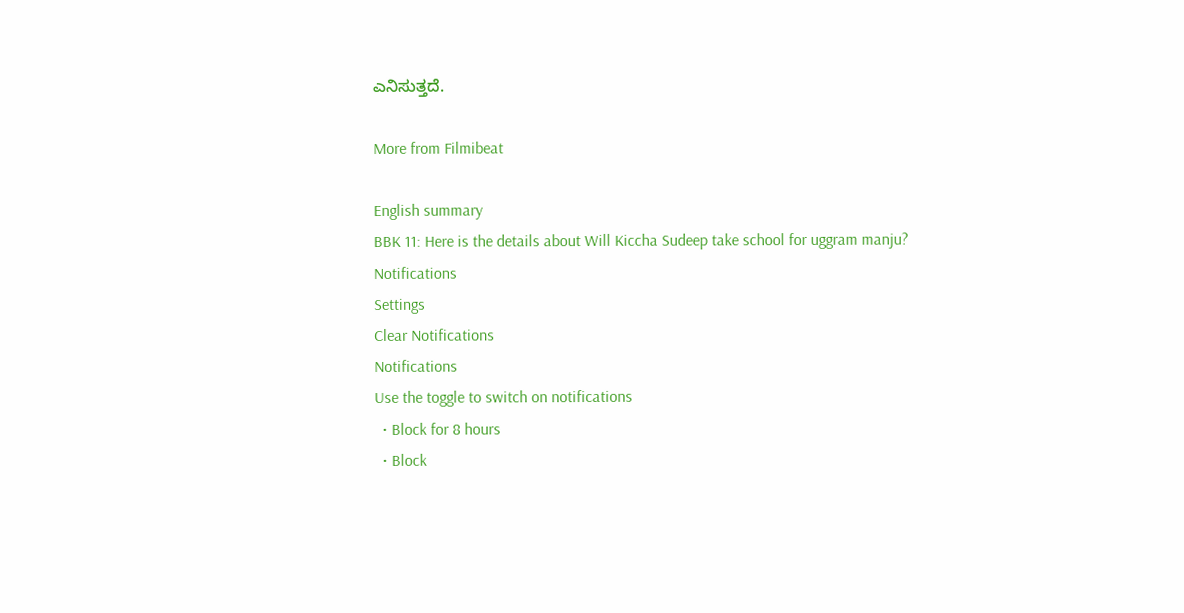ಎನಿಸುತ್ತದೆ.

More from Filmibeat

English summary
BBK 11: Here is the details about Will Kiccha Sudeep take school for uggram manju?
Notifications
Settings
Clear Notifications
Notifications
Use the toggle to switch on notifications
  • Block for 8 hours
  • Block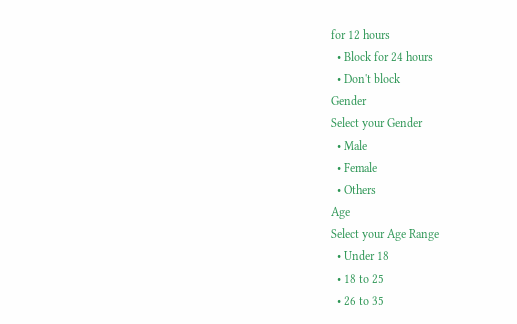for 12 hours
  • Block for 24 hours
  • Don't block
Gender
Select your Gender
  • Male
  • Female
  • Others
Age
Select your Age Range
  • Under 18
  • 18 to 25
  • 26 to 35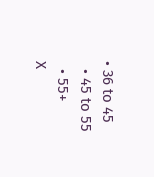• 36 to 45
  • 45 to 55
  • 55+
X